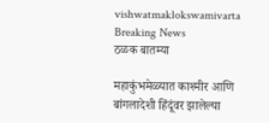vishwatmaklokswamivarta
Breaking News
ठळक बातम्या

महाकुंभमेळ्यात काश्मीर आणि बांगलादेशी हिंदूंवर झालेल्या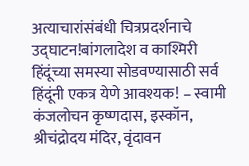अत्याचारांसंबंधी चित्रप्रदर्शनाचे उद्घाटन!बांगलादेश व काश्मिरी हिंदूंच्या समस्या सोडवण्यासाठी सर्व हिंदूंनी एकत्र येणे आवश्यक! – स्वामी कंजलोचन कृष्णदास, इस्कॉन, श्रीचंद्रोदय मंदिर, वृंदावन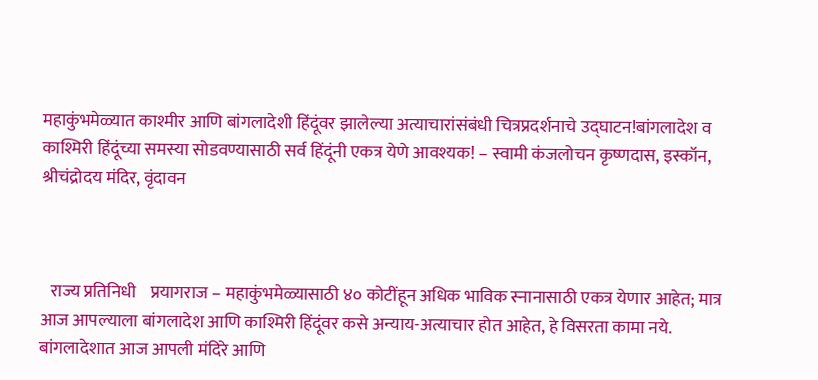महाकुंभमेळ्यात काश्मीर आणि बांगलादेशी हिंदूंवर झालेल्या अत्याचारांसंबंधी चित्रप्रदर्शनाचे उद्घाटन!बांगलादेश व काश्मिरी हिंदूंच्या समस्या सोडवण्यासाठी सर्व हिंदूंनी एकत्र येणे आवश्यक! – स्वामी कंजलोचन कृष्णदास, इस्कॉन, श्रीचंद्रोदय मंदिर, वृंदावन



   राज्य प्रतिनिधी    प्रयागराज – महाकुंभमेळ्यासाठी ४० कोटींहून अधिक भाविक स्नानासाठी एकत्र येणार आहेत; मात्र आज आपल्याला बांगलादेश आणि काश्मिरी हिंदूंवर कसे अन्याय-अत्याचार होत आहेत, हे विसरता कामा नये. बांगलादेशात आज आपली मंदिरे आणि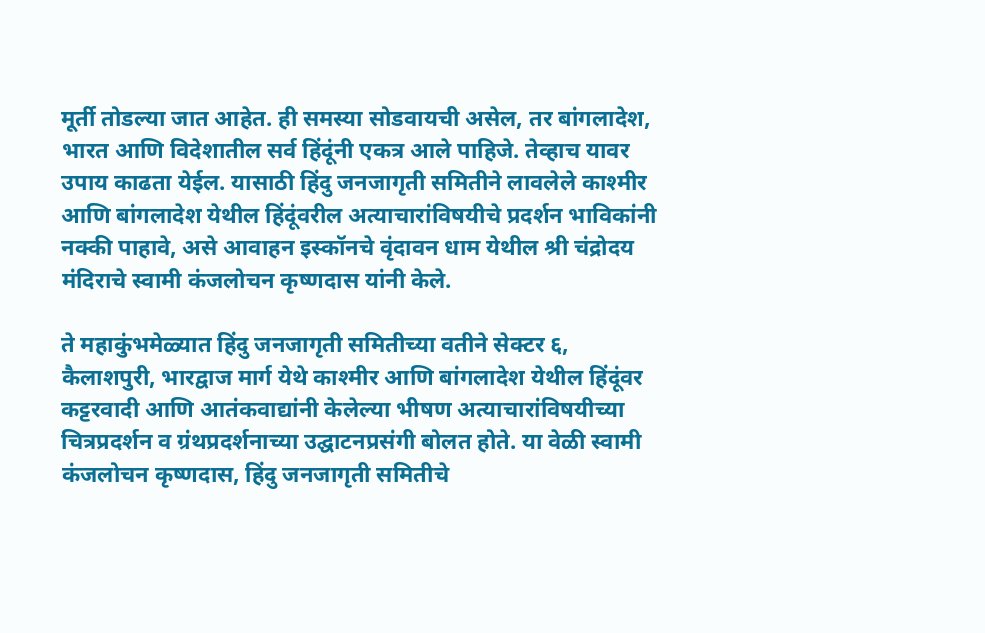मूर्ती तोडल्या जात आहेत. ही समस्या सोडवायची असेल, तर बांगलादेश, भारत आणि विदेशातील सर्व हिंदूंनी एकत्र आले पाहिजे. तेव्हाच यावर उपाय काढता येईल. यासाठी हिंदु जनजागृती समितीने लावलेले काश्मीर आणि बांगलादेश येथील हिंदूंवरील अत्याचारांविषयीचे प्रदर्शन भाविकांनी नक्की पाहावे, असे आवाहन इस्कॉनचे वृंदावन धाम येथील श्री चंद्रोदय मंदिराचे स्वामी कंजलोचन कृष्णदास यांनी केले.

ते महाकुंभमेळ्यात हिंदु जनजागृती समितीच्या वतीने सेक्टर ६, कैलाशपुरी, भारद्वाज मार्ग येथे काश्मीर आणि बांगलादेश येथील हिंदूंवर कट्टरवादी आणि आतंकवाद्यांनी केलेल्या भीषण अत्याचारांविषयीच्या चित्रप्रदर्शन व ग्रंथप्रदर्शनाच्या उद्घाटनप्रसंगी बोलत होते. या वेळी स्वामी कंजलोचन कृष्णदास, हिंदु जनजागृती समितीचे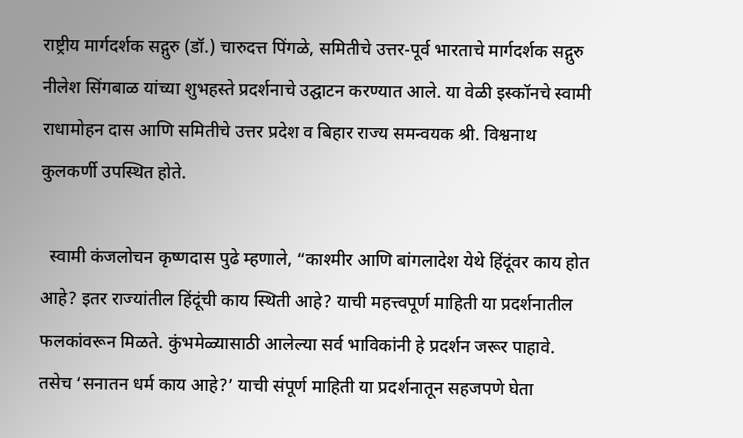राष्ट्रीय मार्गदर्शक सद्गुरु (डॉ.) चारुदत्त पिंगळे, समितीचे उत्तर-पूर्व भारताचे मार्गदर्शक सद्गुरु नीलेश सिंगबाळ यांच्या शुभहस्ते प्रदर्शनाचे उद्घाटन करण्यात आले. या वेळी इस्कॉनचे स्वामी राधामोहन दास आणि समितीचे उत्तर प्रदेश व बिहार राज्य समन्वयक श्री. विश्वनाथ कुलकर्णी उपस्थित होते.

  स्वामी कंजलोचन कृष्णदास पुढे म्हणाले, “काश्मीर आणि बांगलादेश येथे हिंदूंवर काय होत आहे? इतर राज्यांतील हिंदूंची काय स्थिती आहे? याची महत्त्वपूर्ण माहिती या प्रदर्शनातील फलकांवरून मिळते. कुंभमेळ्यासाठी आलेल्या सर्व भाविकांनी हे प्रदर्शन जरूर पाहावे. तसेच ‘सनातन धर्म काय आहे?’ याची संपूर्ण माहिती या प्रदर्शनातून सहजपणे घेता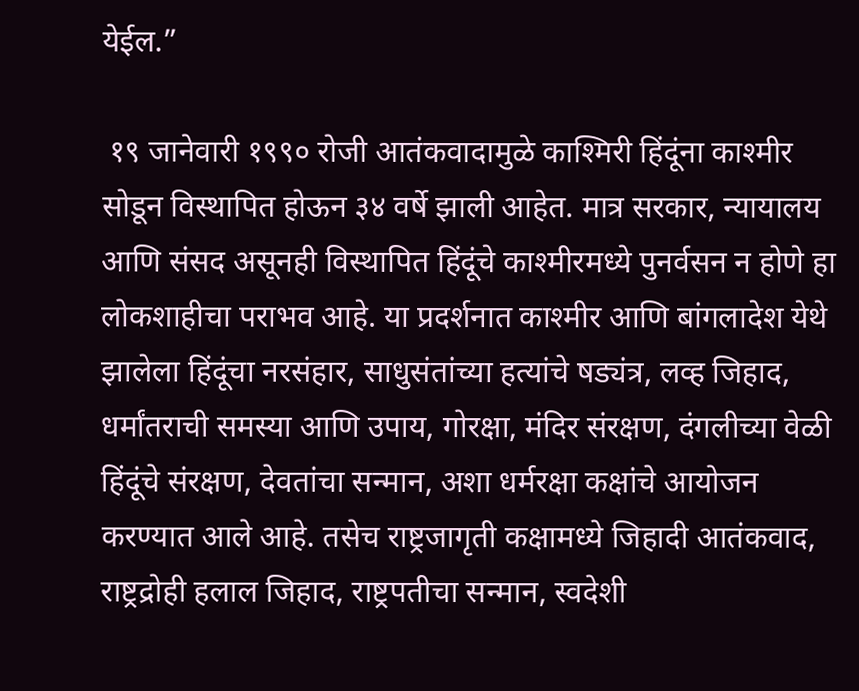येईल.”

 १९ जानेवारी १९९० रोजी आतंकवादामुळे काश्मिरी हिंदूंना काश्मीर सोडून विस्थापित होऊन ३४ वर्षे झाली आहेत. मात्र सरकार, न्यायालय आणि संसद असूनही विस्थापित हिंदूंचे काश्मीरमध्ये पुनर्वसन न होणे हा लोकशाहीचा पराभव आहे. या प्रदर्शनात काश्मीर आणि बांगलादेश येथे झालेला हिंदूंचा नरसंहार, साधुसंतांच्या हत्यांचे षड्यंत्र, लव्ह जिहाद, धर्मांतराची समस्या आणि उपाय, गोरक्षा, मंदिर संरक्षण, दंगलीच्या वेळी हिंदूंचे संरक्षण, देवतांचा सन्मान, अशा धर्मरक्षा कक्षांचे आयोजन करण्यात आले आहे. तसेच राष्ट्रजागृती कक्षामध्ये जिहादी आतंकवाद, राष्ट्रद्रोही हलाल जिहाद, राष्ट्रपतीचा सन्मान, स्वदेशी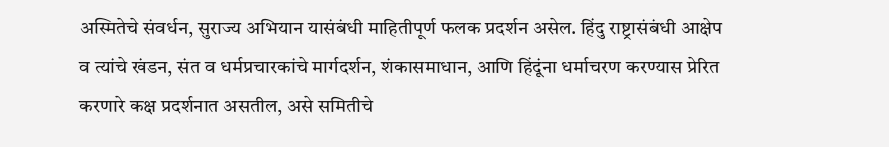अस्मितेचे संवर्धन, सुराज्य अभियान यासंबंधी माहितीपूर्ण फलक प्रदर्शन असेल. हिंदु राष्ट्रासंबंधी आक्षेप व त्यांचे खंडन, संत व धर्मप्रचारकांचे मार्गदर्शन, शंकासमाधान, आणि हिंदूंना धर्माचरण करण्यास प्रेरित करणारे कक्ष प्रदर्शनात असतील, असे समितीचे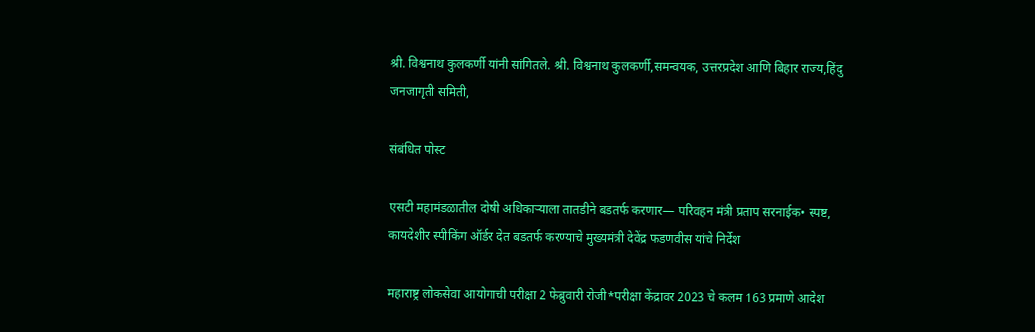श्री. विश्वनाथ कुलकर्णी यांनी सांगितले. श्री. विश्वनाथ कुलकर्णी,समन्वयक, उत्तरप्रदेश आणि बिहार राज्य,हिंदु जनजागृती समिती,

संबंधित पोस्ट

एसटी महामंडळातील दोषी अधिकाऱ्याला तातडीने बडतर्फ करणार— परिवहन मंत्री प्रताप सरनाईक• स्पष्ट, कायदेशीर स्पीकिंग ऑर्डर देत बडतर्फ करण्याचे मुख्यमंत्री देवेंद्र फडणवीस यांचे निर्देश

महाराष्ट्र लोकसेवा आयोगाची परीक्षा 2 फेब्रुवारी रोजी*परीक्षा केंद्रावर 2023 चे कलम 163 प्रमाणे आदेश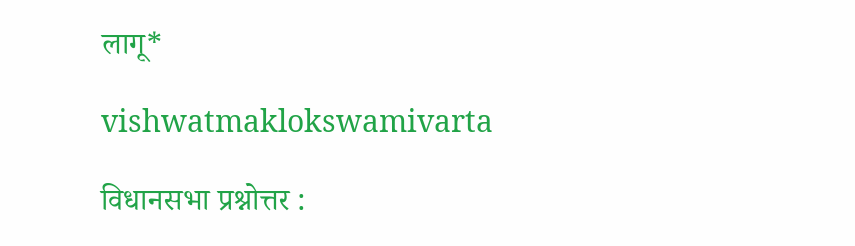लागू*

vishwatmaklokswamivarta

विधानसभा प्रश्नोत्तर :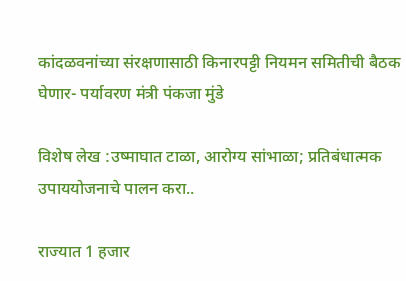कांदळवनांच्या संरक्षणासाठी किनारपट्टी नियमन समितीची बैठक घेणार- पर्यावरण मंत्री पंकजा मुंडे

विशेष लेख :उष्माघात टाळा, आरोग्य सांभाळा; प्रतिबंधात्मक उपाययोजनाचे पालन करा..

राज्यात 1 हजार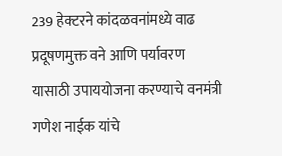239 हेक्टरने कांदळवनांमध्ये वाढ प्रदूषणमुक्त वने आणि पर्यावरण यासाठी उपाययोजना करण्याचे वनमंत्री गणेश नाईक यांचे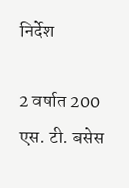निर्देश

2 वर्षात 200 एस. टी. बसेस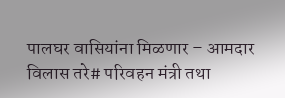पालघर वासियांना मिळणार – आमदार विलास तरे# परिवहन मंत्री तथा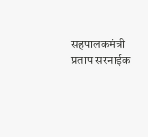सहपालकमंत्री प्रताप सरनाईक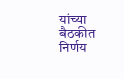यांच्या बैठकीत निर्णय